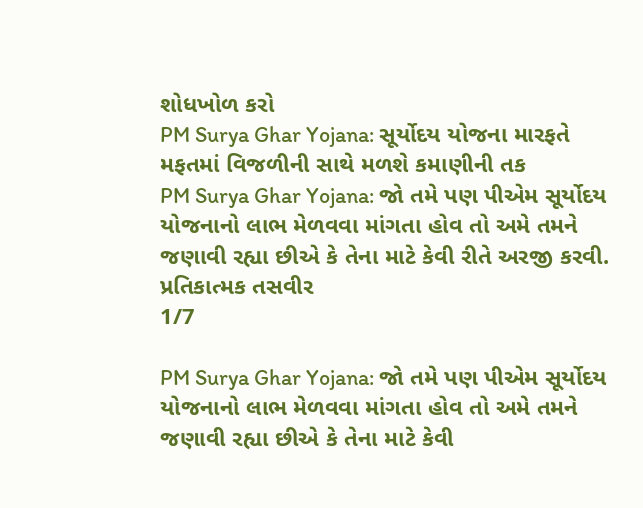શોધખોળ કરો
PM Surya Ghar Yojana: સૂર્યોદય યોજના મારફતે મફતમાં વિજળીની સાથે મળશે કમાણીની તક
PM Surya Ghar Yojana: જો તમે પણ પીએમ સૂર્યોદય યોજનાનો લાભ મેળવવા માંગતા હોવ તો અમે તમને જણાવી રહ્યા છીએ કે તેના માટે કેવી રીતે અરજી કરવી.
પ્રતિકાત્મક તસવીર
1/7

PM Surya Ghar Yojana: જો તમે પણ પીએમ સૂર્યોદય યોજનાનો લાભ મેળવવા માંગતા હોવ તો અમે તમને જણાવી રહ્યા છીએ કે તેના માટે કેવી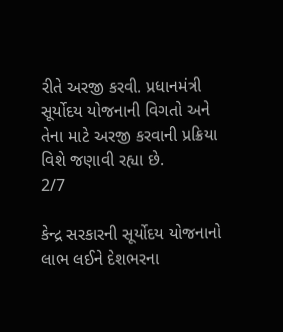રીતે અરજી કરવી. પ્રધાનમંત્રી સૂર્યોદય યોજનાની વિગતો અને તેના માટે અરજી કરવાની પ્રક્રિયા વિશે જણાવી રહ્યા છે.
2/7

કેન્દ્ર સરકારની સૂર્યોદય યોજનાનો લાભ લઈને દેશભરના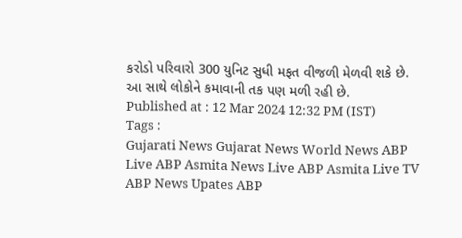કરોડો પરિવારો 300 યુનિટ સુધી મફત વીજળી મેળવી શકે છે. આ સાથે લોકોને કમાવાની તક પણ મળી રહી છે.
Published at : 12 Mar 2024 12:32 PM (IST)
Tags :
Gujarati News Gujarat News World News ABP Live ABP Asmita News Live ABP Asmita Live TV ABP News Upates ABP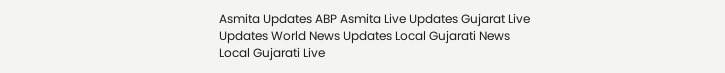Asmita Updates ABP Asmita Live Updates Gujarat Live Updates World News Updates Local Gujarati News Local Gujarati Live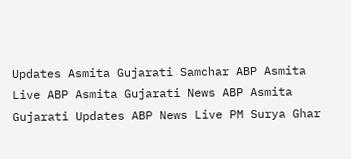Updates Asmita Gujarati Samchar ABP Asmita Live ABP Asmita Gujarati News ABP Asmita Gujarati Updates ABP News Live PM Surya Ghar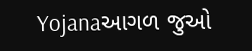Yojanaઆગળ જુઓ